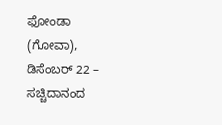ಫೋಂಡಾ (ಗೋವಾ), ಡಿಸೆಂಬರ್ 22 – ಸಚ್ಚಿದಾನಂದ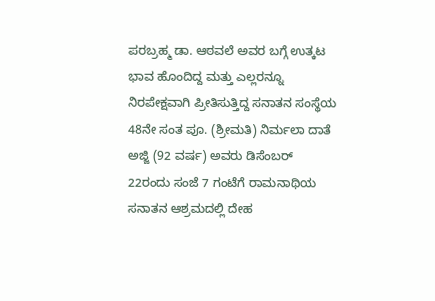ಪರಬ್ರಹ್ಮ ಡಾ. ಆಠವಲೆ ಅವರ ಬಗ್ಗೆ ಉತ್ಕಟ ಭಾವ ಹೊಂದಿದ್ದ ಮತ್ತು ಎಲ್ಲರನ್ನೂ ನಿರಪೇಕ್ಷವಾಗಿ ಪ್ರೀತಿಸುತ್ತಿದ್ದ ಸನಾತನ ಸಂಸ್ಥೆಯ 48ನೇ ಸಂತ ಪೂ. (ಶ್ರೀಮತಿ) ನಿರ್ಮಲಾ ದಾತೆ ಅಜ್ಜಿ (92 ವರ್ಷ) ಅವರು ಡಿಸೆಂಬರ್ 22ರಂದು ಸಂಜೆ 7 ಗಂಟೆಗೆ ರಾಮನಾಥಿಯ ಸನಾತನ ಆಶ್ರಮದಲ್ಲಿ ದೇಹ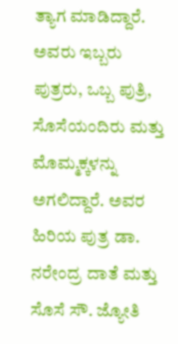ತ್ಯಾಗ ಮಾಡಿದ್ದಾರೆ. ಅವರು ಇಬ್ಬರು ಪುತ್ರರು, ಒಬ್ಬ ಪುತ್ರಿ, ಸೊಸೆಯಂದಿರು ಮತ್ತು ಮೊಮ್ಮಕ್ಕಳನ್ನು ಅಗಲಿದ್ದಾರೆ. ಅವರ ಹಿರಿಯ ಪುತ್ರ ಡಾ. ನರೇಂದ್ರ ದಾತೆ ಮತ್ತು ಸೊಸೆ ಸೌ. ಜ್ಯೋತಿ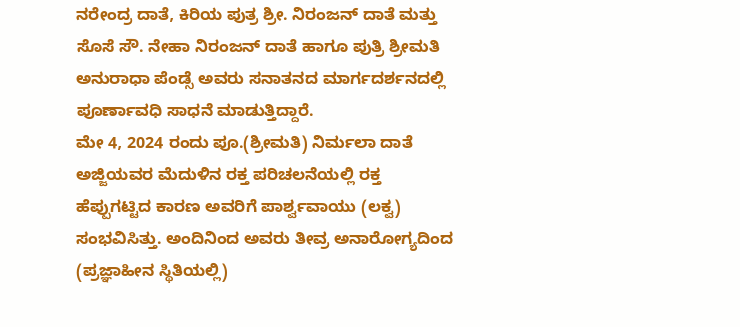ನರೇಂದ್ರ ದಾತೆ, ಕಿರಿಯ ಪುತ್ರ ಶ್ರೀ. ನಿರಂಜನ್ ದಾತೆ ಮತ್ತು ಸೊಸೆ ಸೌ. ನೇಹಾ ನಿರಂಜನ್ ದಾತೆ ಹಾಗೂ ಪುತ್ರಿ ಶ್ರೀಮತಿ ಅನುರಾಧಾ ಪೆಂಡ್ಸೆ ಅವರು ಸನಾತನದ ಮಾರ್ಗದರ್ಶನದಲ್ಲಿ ಪೂರ್ಣಾವಧಿ ಸಾಧನೆ ಮಾಡುತ್ತಿದ್ದಾರೆ.
ಮೇ 4, 2024 ರಂದು ಪೂ.(ಶ್ರೀಮತಿ) ನಿರ್ಮಲಾ ದಾತೆ ಅಜ್ಜಿಯವರ ಮೆದುಳಿನ ರಕ್ತ ಪರಿಚಲನೆಯಲ್ಲಿ ರಕ್ತ ಹೆಪ್ಪುಗಟ್ಟಿದ ಕಾರಣ ಅವರಿಗೆ ಪಾರ್ಶ್ವವಾಯು (ಲಕ್ವ) ಸಂಭವಿಸಿತ್ತು. ಅಂದಿನಿಂದ ಅವರು ತೀವ್ರ ಅನಾರೋಗ್ಯದಿಂದ (ಪ್ರಜ್ಞಾಹೀನ ಸ್ಥಿತಿಯಲ್ಲಿ)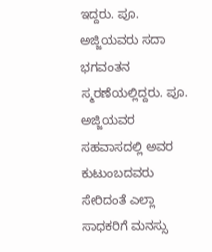ಇದ್ದರು. ಪೂ. ಅಜ್ಜಿಯವರು ಸದಾ ಭಗವಂತನ ಸ್ಮರಣೆಯಲ್ಲಿದ್ದರು. ಪೂ. ಅಜ್ಜಿಯವರ ಸಹವಾಸದಲ್ಲಿ ಅವರ ಕುಟುಂಬದವರು ಸೇರಿದಂತೆ ಎಲ್ಲಾ ಸಾಧಕರಿಗೆ ಮನಸ್ಸು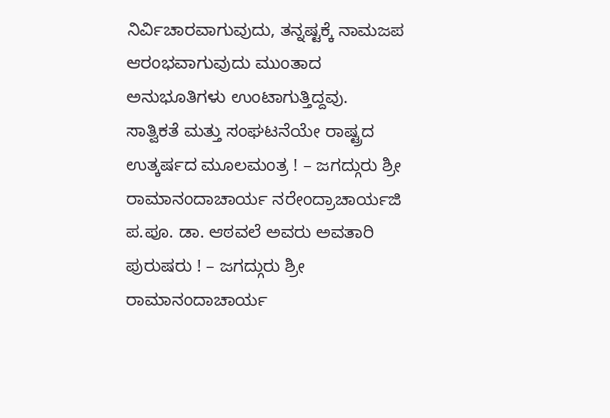ನಿರ್ವಿಚಾರವಾಗುವುದು, ತನ್ನಷ್ಟಕ್ಕೆ ನಾಮಜಪ ಆರಂಭವಾಗುವುದು ಮುಂತಾದ ಅನುಭೂತಿಗಳು ಉಂಟಾಗುತ್ತಿದ್ದವು.
ಸಾತ್ವಿಕತೆ ಮತ್ತು ಸಂಘಟನೆಯೇ ರಾಷ್ಟ್ರದ ಉತ್ಕರ್ಷದ ಮೂಲಮಂತ್ರ ! – ಜಗದ್ಗುರು ಶ್ರೀ ರಾಮಾನಂದಾಚಾರ್ಯ ನರೇಂದ್ರಾಚಾರ್ಯಜಿ
ಪ.ಪೂ. ಡಾ. ಆಠವಲೆ ಅವರು ಅವತಾರಿ ಪುರುಷರು ! – ಜಗದ್ಗುರು ಶ್ರೀ ರಾಮಾನಂದಾಚಾರ್ಯ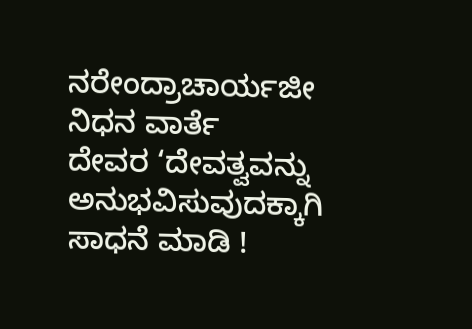ನರೇಂದ್ರಾಚಾರ್ಯಜೀ
ನಿಧನ ವಾರ್ತೆ
ದೇವರ ‘ದೇವತ್ವವನ್ನು ಅನುಭವಿಸುವುದಕ್ಕಾಗಿ ಸಾಧನೆ ಮಾಡಿ !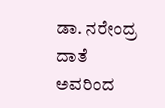ಡಾ. ನರೇಂದ್ರ ದಾತೆ ಅವರಿಂದ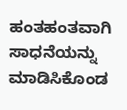ಹಂತಹಂತವಾಗಿ ಸಾಧನೆಯನ್ನು ಮಾಡಿಸಿಕೊಂಡ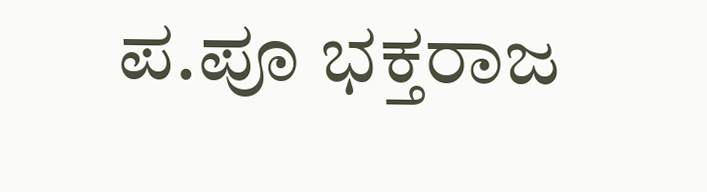ಪ.ಪೂ ಭಕ್ತರಾಜ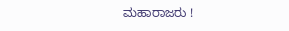ಮಹಾರಾಜರು !